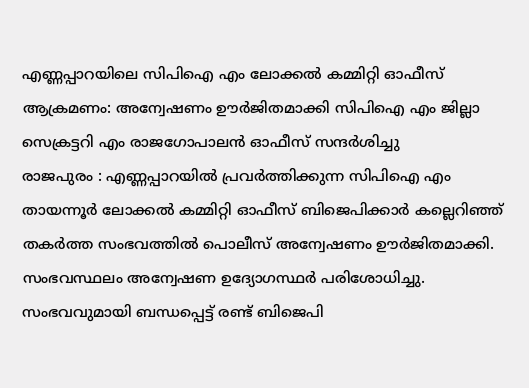എണ്ണപ്പാറയിലെ സിപിഐ എം ലോക്കൽ കമ്മിറ്റി ഓഫീസ് ആക്രമണം: അന്വേഷണം ഊർജിതമാക്കി സിപിഐ എം ജില്ലാ സെക്രട്ടറി എം രാജഗോപാലൻ ഓഫീസ് സന്ദർശിച്ചു
രാജപുരം : എണ്ണപ്പാറയിൽ പ്രവർത്തിക്കുന്ന സിപിഐ എം തായന്നൂർ ലോക്കൽ കമ്മിറ്റി ഓഫീസ് ബിജെപിക്കാർ കല്ലെറിഞ്ഞ് തകർത്ത സംഭവത്തിൽ പൊലീസ് അന്വേഷണം ഊർജിതമാക്കി. സംഭവസ്ഥലം അന്വേഷണ ഉദ്യോഗസ്ഥർ പരിശോധിച്ചു. സംഭവവുമായി ബന്ധപ്പെട്ട് രണ്ട് ബിജെപി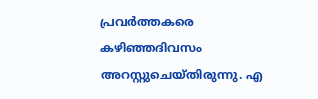പ്രവർത്തകരെ കഴിഞ്ഞദിവസം അറസ്റ്റുചെയ്തിരുന്നു. എ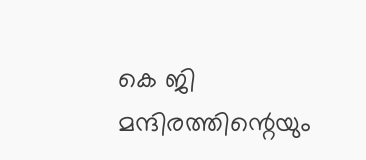കെ ജി മന്ദിരത്തിന്റെയും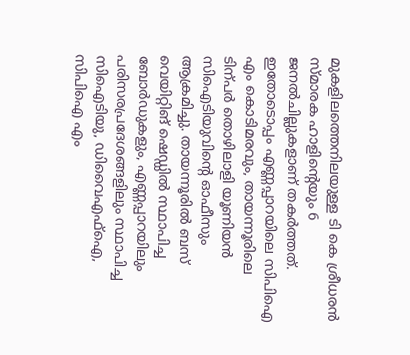മുകളിലത്തെനിലയുള്ള ടി കെ ശ്രീധരൻ സ്മാരക ഹാളിന്റെയും 6 ജനൽചില്ലുകളാണ് തകർത്തത്. ഇതോടൊപ്പം എണ്ണപ്പാറയിലെ സിപിഐ എം കൊടിമരവും, തായന്നൂരിലെ ടിന്പർ തൊഴിലാളി യൂണിയൻ സിഐടിയുവിന്റെ ഓഫീസും ആക്രമിച്ചു. തായന്നൂരിൽ ബസ് വെയിറ്റിങ് ഷെഡ്ഡിൽ സ്ഥാപിച്ച ബോർഡുകളും, എണ്ണപ്പാറയിലും പരിസരപ്രദേശങ്ങളിലും സ്ഥാപിച്ച സിഐടിയു, ഡിവൈഎഫ്ഐ, സിപിഐ എം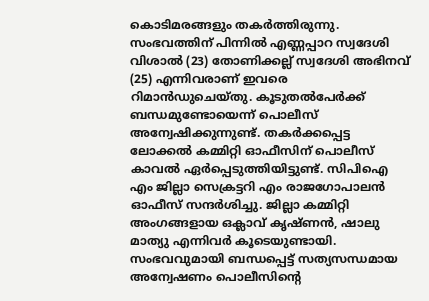കൊടിമരങ്ങളും തകർത്തിരുന്നു. സംഭവത്തിന് പിന്നിൽ എണ്ണപ്പാറ സ്വദേശി വിശാൽ (23) തോണിക്കല്ല് സ്വദേശി അഭിനവ് (25) എന്നിവരാണ് ഇവരെ റിമാൻഡുചെയ്തു. കൂടുതൽപേർക്ക് ബന്ധമുണ്ടോയെന്ന് പൊലീസ് അന്വേഷിക്കുന്നുണ്ട്. തകർക്കപ്പെട്ട ലോക്കൽ കമ്മിറ്റി ഓഫീസിന് പൊലീസ് കാവൽ ഏർപ്പെടുത്തിയിട്ടുണ്ട്. സിപിഐ എം ജില്ലാ സെക്രട്ടറി എം രാജഗോപാലൻ ഓഫീസ് സന്ദർശിച്ചു. ജില്ലാ കമ്മിറ്റി അംഗങ്ങളായ ഒക്ലാവ് കൃഷ്ണൻ, ഷാലു മാത്യു എന്നിവർ കൂടെയുണ്ടായി. സംഭവവുമായി ബന്ധപ്പെട്ട് സത്യസന്ധമായ അന്വേഷണം പൊലീസിന്റെ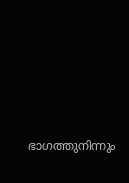ഭാഗത്തുനിന്നും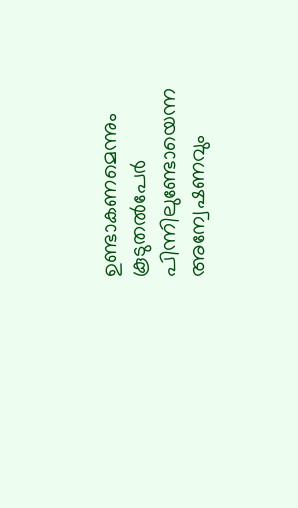ഉണ്ടാകണമെന്നും കൂടുതൽപേർ പിന്നിലുണ്ടോയെന്ന അന്വേഷണവും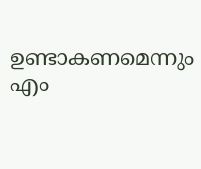ഉണ്ടാകണമെന്നും എം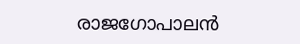രാജഗോപാലൻ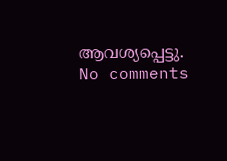ആവശ്യപ്പെട്ടു.
No comments